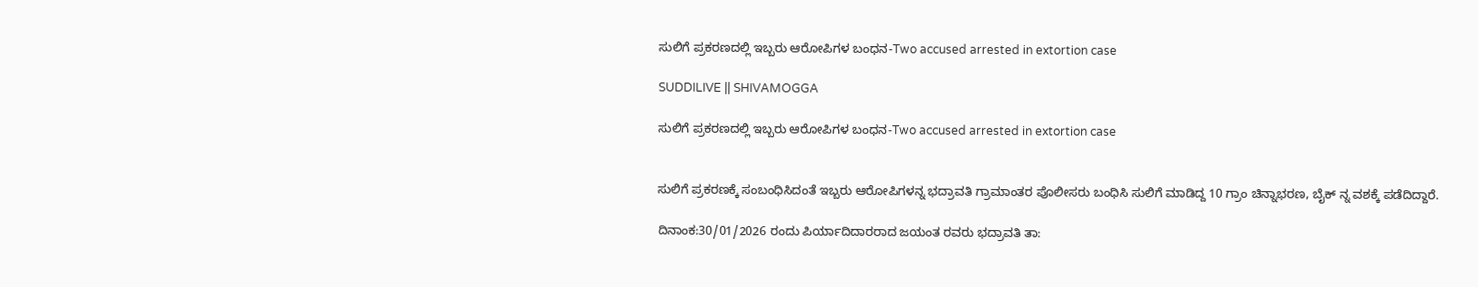ಸುಲಿಗೆ ಪ್ರಕರಣದಲ್ಲಿ ಇಬ್ಬರು ಆರೋಪಿಗಳ ಬಂಧನ-Two accused arrested in extortion case

SUDDILIVE || SHIVAMOGGA

ಸುಲಿಗೆ ಪ್ರಕರಣದಲ್ಲಿ ಇಬ್ಬರು ಆರೋಪಿಗಳ ಬಂಧನ-Two accused arrested in extortion case


ಸುಲಿಗೆ ಪ್ರಕರಣಕ್ಕೆ ಸಂಬಂಧಿಸಿದಂತೆ ಇಬ್ಬರು ಆರೋಪಿಗಳನ್ನ ಭದ್ರಾವತಿ ಗ್ರಾಮಾಂತರ ಪೊಲೀಸರು ಬಂಧಿಸಿ ಸುಲಿಗೆ ಮಾಡಿದ್ದ 10 ಗ್ರಾಂ ಚಿನ್ನಾಭರಣ, ಬೈಕ್ ನ್ನ ವಶಕ್ಕೆ ಪಡೆದಿದ್ದಾರೆ.

ದಿನಾಂಕ:30/01/2026 ರಂದು ಪಿರ್ಯಾದಿದಾರರಾದ ಜಯಂತ ರವರು ಭದ್ರಾವತಿ ತಾ: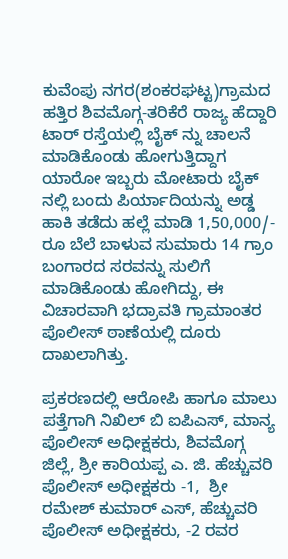ಕುವೆಂಪು ನಗರ(ಶಂಕರಘಟ್ಟ)ಗ್ರಾಮದ ಹತ್ತಿರ ಶಿವಮೊಗ್ಗ-ತರಿಕೆರೆ ರಾಜ್ಯ ಹೆದ್ದಾರಿ ಟಾರ್ ರಸ್ತೆಯಲ್ಲಿ ಬೈಕ್ ನ್ನು ಚಾಲನೆ ಮಾಡಿಕೊಂಡು ಹೋಗುತ್ತಿದ್ದಾಗ ಯಾರೋ ಇಬ್ಬರು ಮೋಟಾರು ಬೈಕ್ ನಲ್ಲಿ ಬಂದು ಪಿರ್ಯಾದಿಯನ್ನು ಅಡ್ಡ ಹಾಕಿ ತಡೆದು ಹಲ್ಲೆ ಮಾಡಿ 1,50,000/- ರೂ ಬೆಲೆ ಬಾಳುವ ಸುಮಾರು 14 ಗ್ರಾಂ ಬಂಗಾರದ ಸರವನ್ನು ಸುಲಿಗೆ ಮಾಡಿಕೊಂಡು ಹೋಗಿದ್ದು, ಈ ವಿಚಾರವಾಗಿ ಭದ್ರಾವತಿ ಗ್ರಾಮಾಂತರ ಪೊಲೀಸ್ ಠಾಣೆಯಲ್ಲಿ ದೂರು ದಾಖಲಾಗಿತ್ತು.

ಪ್ರಕರಣದಲ್ಲಿ ಆರೋಪಿ ಹಾಗೂ ಮಾಲು ಪತ್ತೆಗಾಗಿ ನಿಖಿಲ್ ಬಿ ಐಪಿಎಸ್, ಮಾನ್ಯ ಪೊಲೀಸ್ ಅಧೀಕ್ಷಕರು, ಶಿವಮೊಗ್ಗ ಜಿಲ್ಲೆ, ಶ್ರೀ ಕಾರಿಯಪ್ಪ ಎ. ಜಿ. ಹೆಚ್ಚುವರಿ ಪೊಲೀಸ್ ಅಧೀಕ್ಷಕರು -1,  ಶ್ರೀ ರಮೇಶ್ ಕುಮಾರ್ ಎಸ್, ಹೆಚ್ಚುವರಿ ಪೊಲೀಸ್ ಅಧೀಕ್ಷಕರು, -2 ರವರ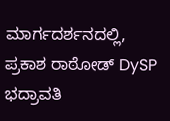ಮಾರ್ಗದರ್ಶನದಲ್ಲಿ,  ಪ್ರಕಾಶ ರಾಠೋಡ್ DySP ಭದ್ರಾವತಿ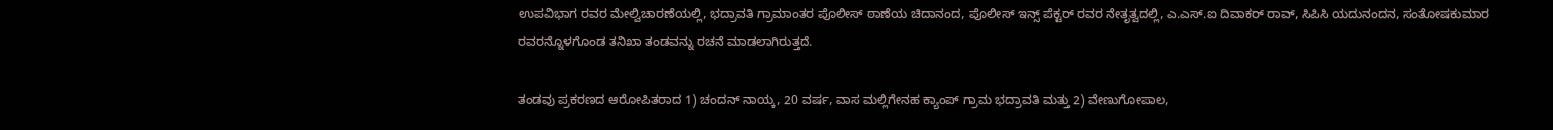ಉಪವಿಭಾಗ ರವರ ಮೇಲ್ವಿಚಾರಣೆಯಲ್ಲಿ, ಭದ್ರಾವತಿ ಗ್ರಾಮಾಂತರ ಪೊಲೀಸ್ ಠಾಣೆಯ ಚಿದಾನಂದ, ಪೊಲೀಸ್ ಇನ್ಸ್ ಪೆಕ್ಟರ್ ರವರ ನೇತೃತ್ವದಲ್ಲಿ, ಎ.ಎಸ್.ಐ ದಿವಾಕರ್ ರಾವ್, ಸಿಪಿಸಿ ಯದುನಂದನ, ಸಂತೋಷಕುಮಾರ ರವರನ್ನೊಳಗೊಂಡ ತನಿಖಾ ತಂಡವನ್ನು ರಚನೆ ಮಾಡಲಾಗಿರುತ್ತದೆ.

ತಂಡವು ಪ್ರಕರಣದ ಆರೋಪಿತರಾದ 1) ಚಂದನ್ ನಾಯ್ಕ, 20 ವರ್ಷ, ವಾಸ ಮಲ್ಲಿಗೇನಹ ಕ್ಯಾಂಪ್ ಗ್ರಾಮ ಭದ್ರಾವತಿ ಮತ್ತು 2) ವೇಣುಗೋಪಾಲ,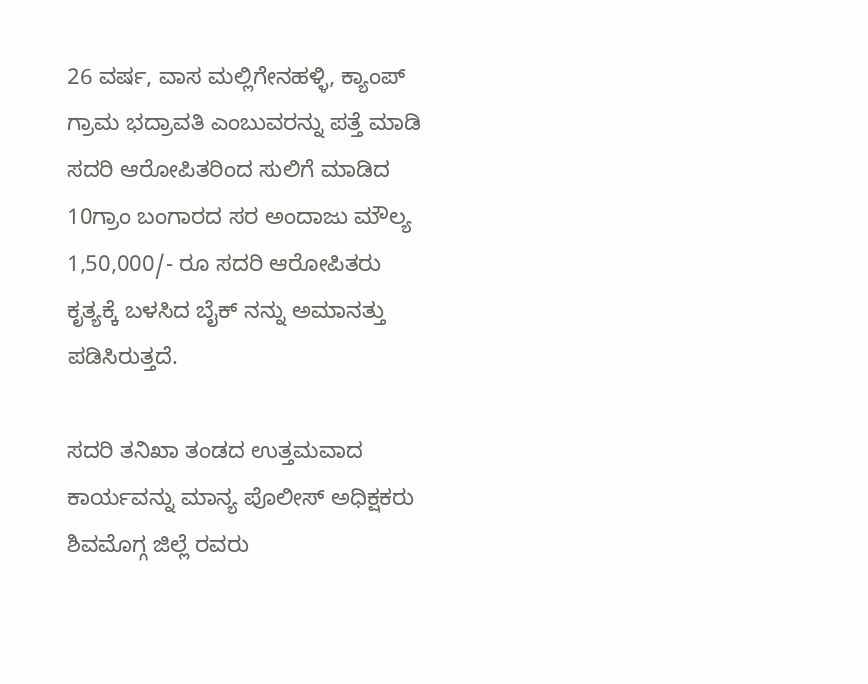26 ವರ್ಷ, ವಾಸ ಮಲ್ಲಿಗೇನಹಳ್ಳಿ, ಕ್ಯಾಂಪ್ ಗ್ರಾಮ ಭದ್ರಾವತಿ ಎಂಬುವರನ್ನು ಪತ್ತೆ ಮಾಡಿ ಸದರಿ ಆರೋಪಿತರಿಂದ ಸುಲಿಗೆ ಮಾಡಿದ 10ಗ್ರಾಂ ಬಂಗಾರದ ಸರ ಅಂದಾಜು ಮೌಲ್ಯ 1,50,000/- ರೂ ಸದರಿ ಆರೋಪಿತರು ಕೃತ್ಯಕ್ಕೆ ಬಳಸಿದ ಬೈಕ್ ನನ್ನು ಅಮಾನತ್ತು ಪಡಿಸಿರುತ್ತದೆ.

ಸದರಿ ತನಿಖಾ ತಂಡದ ಉತ್ತಮವಾದ ಕಾರ್ಯವನ್ನು ಮಾನ್ಯ ಪೊಲೀಸ್ ಅಧಿಕ್ಷಕರು ಶಿವಮೊಗ್ಗ ಜಿಲ್ಲೆ ರವರು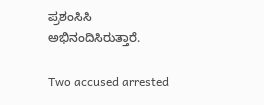ಪ್ರಶಂಸಿಸಿ ಅಭಿನಂದಿಸಿರುತ್ತಾರೆ.

Two accused arrested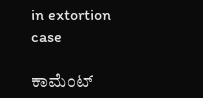in extortion case

ಕಾಮೆಂಟ್‌‌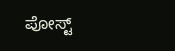ಪೋಸ್ಟ್‌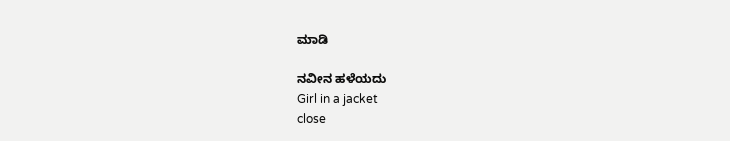ಮಾಡಿ

ನವೀನ ಹಳೆಯದು
Girl in a jacket
close